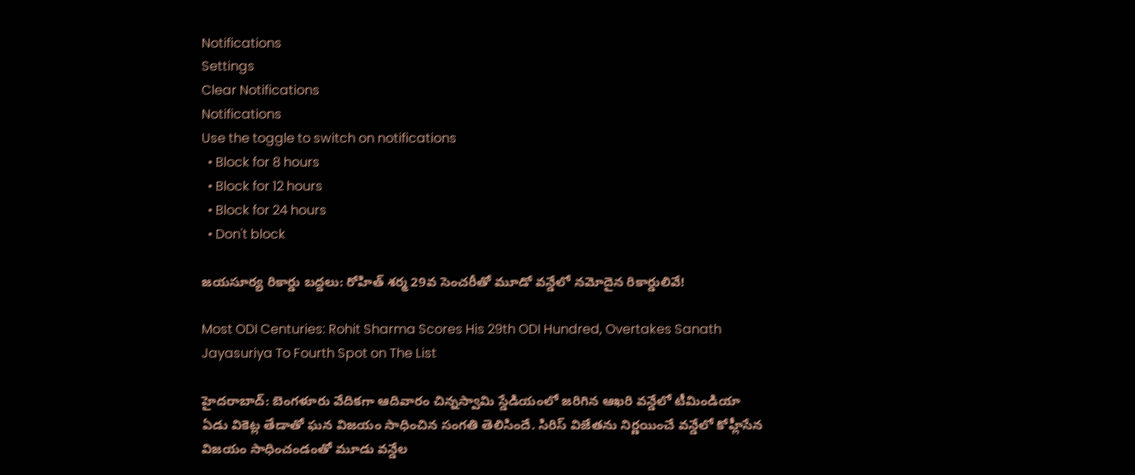Notifications
Settings
Clear Notifications
Notifications
Use the toggle to switch on notifications
  • Block for 8 hours
  • Block for 12 hours
  • Block for 24 hours
  • Don't block

జయసూర్య రికార్డు బద్దలు: రోహిత్ శర్మ 29వ సెంచరీతో మూడో వన్డేలో నమోదైన రికార్డులివే!

Most ODI Centuries: Rohit Sharma Scores His 29th ODI Hundred, Overtakes Sanath Jayasuriya To Fourth Spot on The List

హైదరాబాద్: బెంగళూరు వేదికగా ఆదివారం చిన్నస్వామి స్డేడియంలో జరిగిన ఆఖరి వన్డేలో టీమిండియా ఏడు వికెట్ల తేడాతో ఘన విజయం సాధించిన సంగతి తెలిసిందే. సిరిస్ విజేతను నిర్ణయించే వన్డేలో కోహ్లీసేన విజయం సాధించండంతో మూడు వన్డేల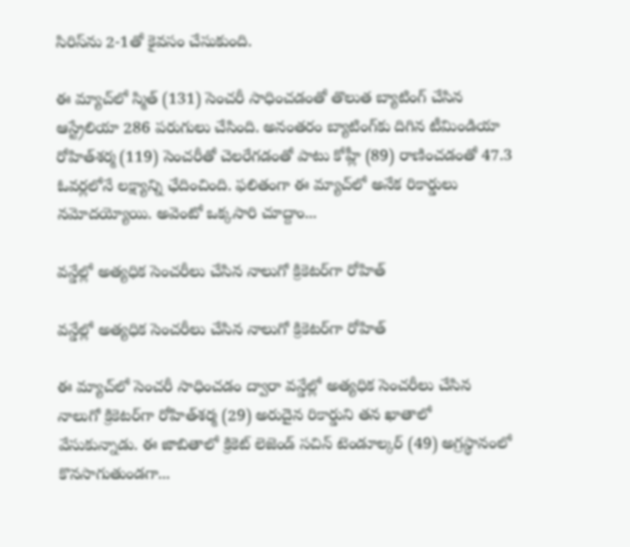సిరిస్‌ను 2-1తో కైవసం చేసుకుంది.

ఈ మ్యాచ్‌లో స్మిత్‌ (131) సెంచరీ సాధించడంతో తొలుత బ్యాటింగ్ చేసిన ఆస్ట్రేలియా 286 పరుగులు చేసింది. అనంతరం బ్యాటింగ్‌కు దిగిన టీమిండియా రోహిత్‌శర్మ (119) సెంచరీతో చెలరేగడంతో పాటు కోహ్లీ (89) రాణించడంతో 47.3 ఓవర్లలోనే లక్ష్యాన్ని ఛేదించింది. ఫలితంగా ఈ మ్యాచ్‌లో అనేక రికార్డులు నమోదయ్యోయి. అవెంటో ఒక్కసారి చూద్దాం...

వన్డేల్లో అత్యధిక సెంచరీలు చేసిన నాలుగో క్రికెటర్‌గా రోహిత్

వన్డేల్లో అత్యధిక సెంచరీలు చేసిన నాలుగో క్రికెటర్‌గా రోహిత్

ఈ మ్యాచ్‌లో సెంచరీ సాధించడం ద్వారా వన్డేల్లో అత్యధిక సెంచరీలు చేసిన నాలుగో క్రికెటర్‌గా రోహిత్‌శర్మ (29) అరుదైన రికార్డుని తన ఖాతాలో వేసుకున్నాడు. ఈ జాబితాలో క్రికెట్ లెజెండ్ సచిన్‌ టెండూల్కర్ (49) అగ్రస్థానంలో కొనసాగుతుండగా...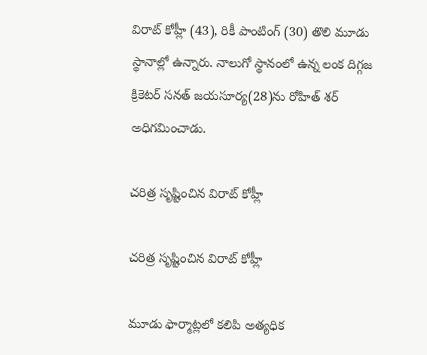విరాట్ కోహ్లీ (43), రికీ పాంటింగ్ (30) తొలి మూడు స్థానాల్లో ఉన్నారు. నాలుగో స్థానంలో ఉన్న లంక దిగ్గజ క్రికెటర్ సనత్‌ జయసూర్య(28)ను రోహిత్ శర్ అధిగమించాడు.

చరిత్ర సృష్టించిన విరాట్ కోహ్లీ

చరిత్ర సృష్టించిన విరాట్ కోహ్లీ

మూడు ఫార్మాట్లలో కలిపి అత్యధిక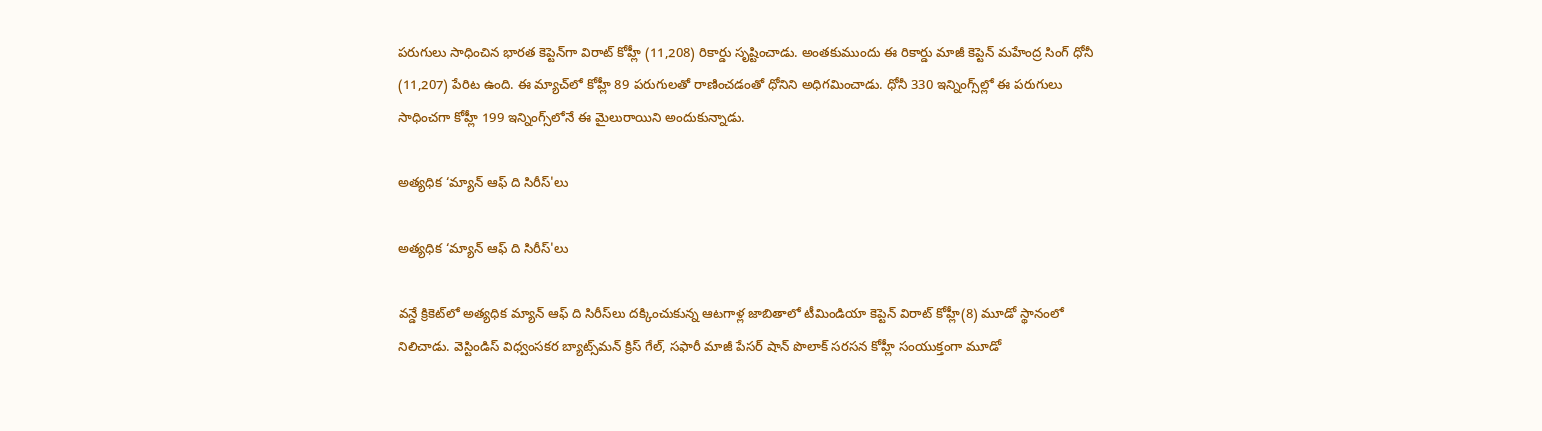పరుగులు సాధించిన భారత కెప్టెన్‌గా విరాట్ కోహ్లీ (11,208) రికార్డు సృష్టించాడు. అంతకుముందు ఈ రికార్డు మాజీ కెప్టెన్ మహేంద్ర సింగ్ ధోనీ (11,207) పేరిట ఉంది. ఈ మ్యాచ్‌లో కోహ్లీ 89 పరుగులతో రాణించడంతో ధోనిని అధిగమించాడు. ధోనీ 330 ఇన్నింగ్స్‌ల్లో ఈ పరుగులు సాధించగా కోహ్లీ 199 ఇన్నింగ్స్‌లోనే ఈ మైలురాయిని అందుకున్నాడు.

అత్యధిక ‘మ్యాన్‌ ఆఫ్‌ ది సిరీస్‌'లు

అత్యధిక ‘మ్యాన్‌ ఆఫ్‌ ది సిరీస్‌'లు

వన్డే క్రికెట్‌లో అత్యధిక మ్యాన్‌ ఆఫ్‌ ది సిరీస్‌లు దక్కించుకున్న ఆటగాళ్ల జాబితాలో టీమిండియా కెప్టెన్ విరాట్ కోహ్లీ(8) మూడో స్థానంలో నిలిచాడు. వెస్టిండిస్ విధ్వంసకర బ్యాట్స్‌మన్ క్రిస్ గేల్‌, సఫారీ మాజీ పేసర్ షాన్‌ పొలాక్‌ సరసన కోహ్లీ సంయుక్తంగా మూడో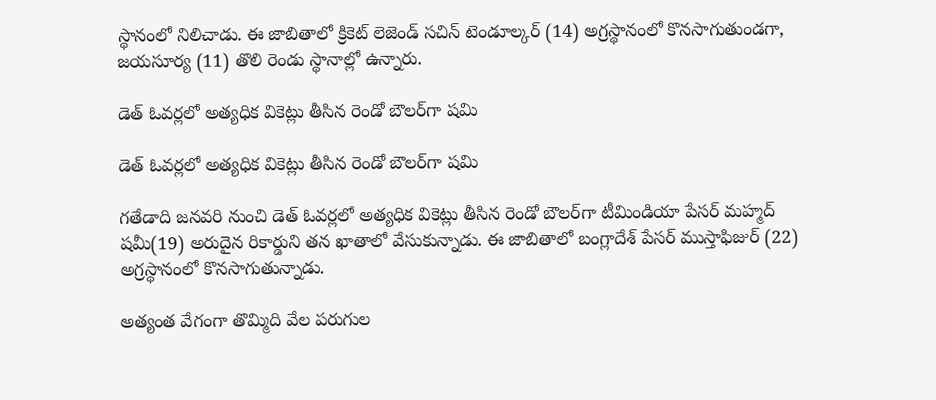స్థానంలో నిలిచాడు. ఈ జాబితాలో క్రికెట్ లెజెండ్ సచిన్ టెండూల్కర్ (14) అగ్రస్థానంలో కొనసాగుతుండగా, జయసూర్య (11) తొలి రెండు స్థానాల్లో ఉన్నారు.

డెత్‌ ఓవర్లలో అత్యధిక వికెట్లు తీసిన రెండో బౌలర్‌గా షమి

డెత్‌ ఓవర్లలో అత్యధిక వికెట్లు తీసిన రెండో బౌలర్‌గా షమి

గతేడాది జనవరి నుంచి డెత్‌ ఓవర్లలో అత్యధిక వికెట్లు తీసిన రెండో బౌలర్‌గా టీమిండియా పేసర్ మహ్మద్ షమీ(19) అరుదైన రికార్డుని తన ఖాతాలో వేసుకున్నాడు. ఈ జాబితాలో బంగ్లాదేశ్ పేసర్ ముస్తాఫిజుర్ (22) అగ్రస్థానంలో కొనసాగుతున్నాడు.

అత్యంత వేగంగా తొమ్మిది వేల పరుగుల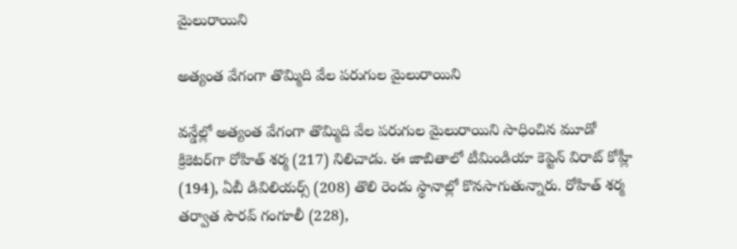మైలురాయిని

అత్యంత వేగంగా తొమ్మిది వేల పరుగుల మైలురాయిని

వన్డేల్లో అత్యంత వేగంగా తొమ్మిది వేల పరుగుల మైలురాయిని సాధించిన మూడో క్రికెటర్‌గా రోహిత్ శర్మ (217) నిలిచాడు. ఈ జాబితాలో టీమిండియా కెప్టెన్ విరాట్ కోహ్లీ (194), ఏబీ డివిలియర్స్‌ (208) తొలి రెండు స్థానాల్లో కొనసాగుతున్నారు. రోహిత్‌ శర్మ తర్వాత సౌరవ్ గంగూలీ (228),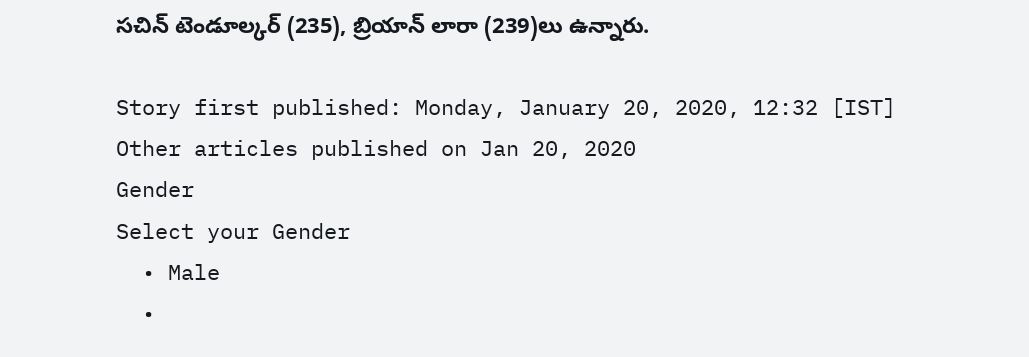సచిన్ టెండూల్కర్ (235), బ్రియాన్ లారా (239)లు ఉన్నారు.

Story first published: Monday, January 20, 2020, 12:32 [IST]
Other articles published on Jan 20, 2020
Gender
Select your Gender
  • Male
  •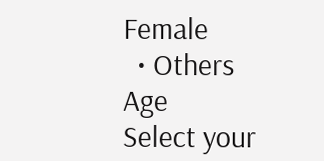Female
  • Others
Age
Select your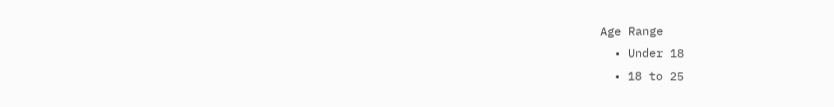Age Range
  • Under 18
  • 18 to 25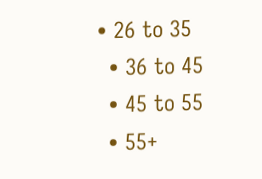• 26 to 35
  • 36 to 45
  • 45 to 55
  • 55+